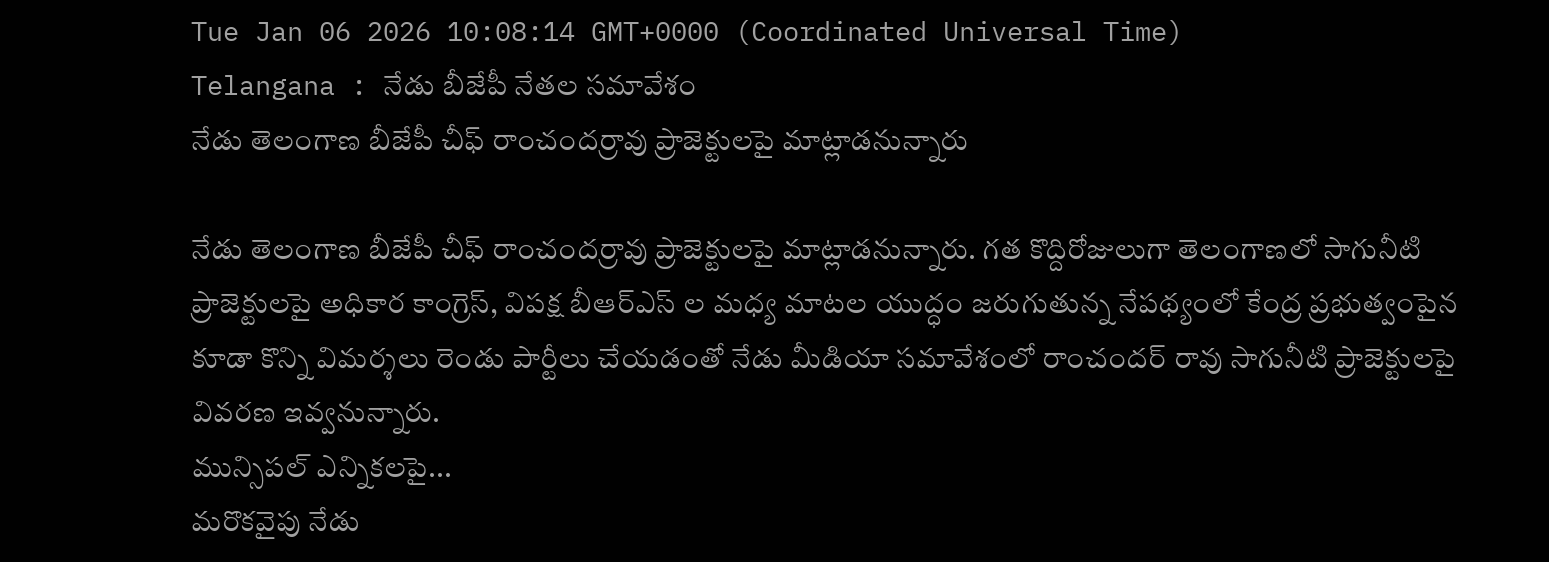Tue Jan 06 2026 10:08:14 GMT+0000 (Coordinated Universal Time)
Telangana : నేడు బీజేపీ నేతల సమావేశం
నేడు తెలంగాణ బీజేపీ చీఫ్ రాంచందర్రావు ప్రాజెక్టులపై మాట్లాడనున్నారు

నేడు తెలంగాణ బీజేపీ చీఫ్ రాంచందర్రావు ప్రాజెక్టులపై మాట్లాడనున్నారు. గత కొద్దిరోజులుగా తెలంగాణలో సాగునీటి ప్రాజెక్టులపై అధికార కాంగ్రెస్, విపక్ష బీఆర్ఎస్ ల మధ్య మాటల యుద్ధం జరుగుతున్న నేపథ్యంలో కేంద్ర ప్రభుత్వంపైన కూడా కొన్ని విమర్శలు రెండు పార్టీలు చేయడంతో నేడు మీడియా సమావేశంలో రాంచందర్ రావు సాగునీటి ప్రాజెక్టులపై వివరణ ఇవ్వనున్నారు.
మున్సిపల్ ఎన్నికలపై...
మరొకవైపు నేడు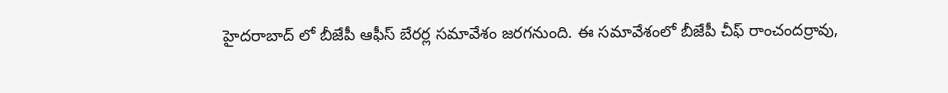హైదరాబాద్ లో బీజేపీ ఆఫీస్ బేరర్ల సమావేశం జరగనుంది. ఈ సమావేశంలో బీజేపీ చీఫ్ రాంచందర్రావు,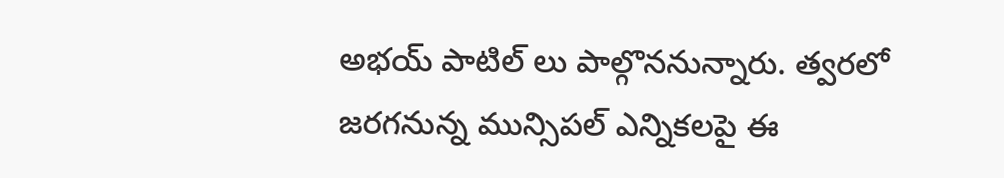అభయ్ పాటిల్ లు పాల్గొననున్నారు. త్వరలో జరగనున్న మున్సిపల్ ఎన్నికలపై ఈ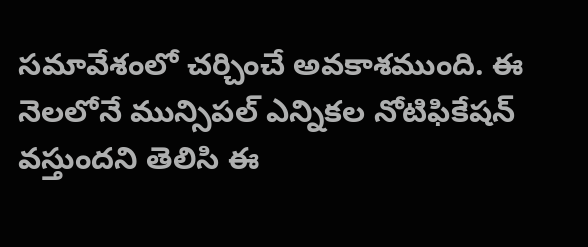సమావేశంలో చర్చించే అవకాశముంది. ఈ నెలలోనే మున్సిపల్ ఎన్నికల నోటిఫికేషన్ వస్తుందని తెలిసి ఈ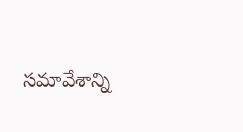సమావేశాన్ని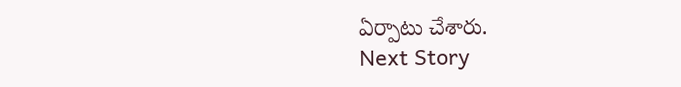ఏర్పాటు చేశారు.
Next Story